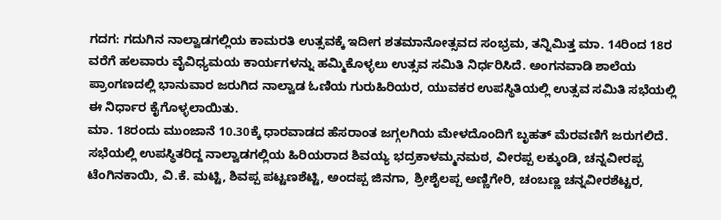ಗದಗ: ಗದುಗಿನ ನಾಲ್ವಾಡಗಲ್ಲಿಯ ಕಾಮರತಿ ಉತ್ಸವಕ್ಕೆ ಇದೀಗ ಶತಮಾನೋತ್ಸವದ ಸಂಭ್ರಮ, ತನ್ನಿಮಿತ್ತ ಮಾ. 14ರಿಂದ 18ರ ವರೆಗೆ ಹಲವಾರು ವೈವಿಧ್ಯಮಯ ಕಾರ್ಯಗಳನ್ನು ಹಮ್ಮಿಕೊಳ್ಳಲು ಉತ್ಸವ ಸಮಿತಿ ನಿರ್ಧರಿಸಿದೆ. ಅಂಗನವಾಡಿ ಶಾಲೆಯ ಪ್ರಾಂಗಣದಲ್ಲಿ ಭಾನುವಾರ ಜರುಗಿದ ನಾಲ್ವಾಡ ಓಣಿಯ ಗುರುಹಿರಿಯರ, ಯುವಕರ ಉಪಸ್ಥಿತಿಯಲ್ಲಿ ಉತ್ಸವ ಸಮಿತಿ ಸಭೆಯಲ್ಲಿ ಈ ನಿರ್ಧಾರ ಕೈಗೊಳ್ಳಲಾಯಿತು.
ಮಾ. 18ರಂದು ಮುಂಜಾನೆ 10.30ಕ್ಕೆ ಧಾರವಾಡದ ಹೆಸರಾಂತ ಜಗ್ಗಲಗಿಯ ಮೇಳದೊಂದಿಗೆ ಬೃಹತ್ ಮೆರವಣಿಗೆ ಜರುಗಲಿದೆ.
ಸಭೆಯಲ್ಲಿ ಉಪಸ್ಥಿತರಿದ್ದ ನಾಲ್ವಾಡಗಲ್ಲಿಯ ಹಿರಿಯರಾದ ಶಿವಯ್ಯ ಭದ್ರಕಾಳಮ್ಮನಮಠ, ವೀರಪ್ಪ ಲಕ್ಕುಂಡಿ, ಚನ್ನವೀರಪ್ಪ ಟೆಂಗಿನಕಾಯಿ, ವಿ.ಕೆ. ಮಟ್ಟಿ, ಶಿವಪ್ಪ ಪಟ್ಟಣಶೆಟ್ಟಿ, ಅಂದಪ್ಪ ಜಿನಗಾ, ಶ್ರೀಶೈಲಪ್ಪ ಅಣ್ಣಿಗೇರಿ, ಚಂಬಣ್ಣ ಚನ್ನವೀರಶೆಟ್ಟರ,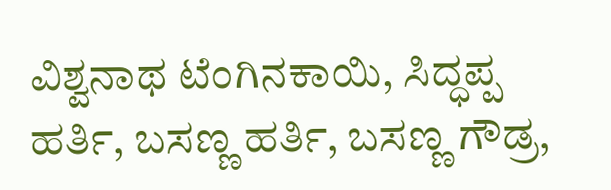ವಿಶ್ವನಾಥ ಟೆಂಗಿನಕಾಯಿ, ಸಿದ್ಧಪ್ಪ ಹರ್ತಿ, ಬಸಣ್ಣ ಹರ್ತಿ, ಬಸಣ್ಣ ಗೌಡ್ರ,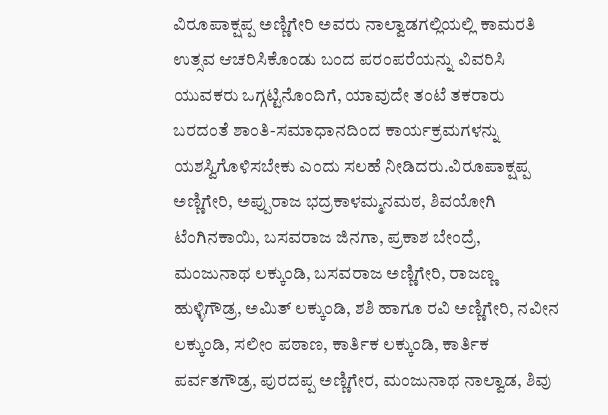ವಿರೂಪಾಕ್ಷಪ್ಪ ಅಣ್ಣಿಗೇರಿ ಅವರು ನಾಲ್ವಾಡಗಲ್ಲಿಯಲ್ಲಿ ಕಾಮರತಿ ಉತ್ಸವ ಆಚರಿಸಿಕೊಂಡು ಬಂದ ಪರಂಪರೆಯನ್ನು ವಿವರಿಸಿ ಯುವಕರು ಒಗ್ಗಟ್ಟಿನೊಂದಿಗೆ, ಯಾವುದೇ ತಂಟೆ ತಕರಾರು ಬರದಂತೆ ಶಾಂತಿ-ಸಮಾಧಾನದಿಂದ ಕಾರ್ಯಕ್ರಮಗಳನ್ನು ಯಶಸ್ವಿಗೊಳಿಸಬೇಕು ಎಂದು ಸಲಹೆ ನೀಡಿದರು.ವಿರೂಪಾಕ್ಷಪ್ಪ ಅಣ್ಣಿಗೇರಿ, ಅಪ್ಪುರಾಜ ಭದ್ರಕಾಳಮ್ಮನಮಠ, ಶಿವಯೋಗಿ ಟೆಂಗಿನಕಾಯಿ, ಬಸವರಾಜ ಜಿನಗಾ, ಪ್ರಕಾಶ ಬೇಂದ್ರೆ, ಮಂಜುನಾಥ ಲಕ್ಕುಂಡಿ, ಬಸವರಾಜ ಅಣ್ಣಿಗೇರಿ, ರಾಜಣ್ಣ ಹುಳ್ಳಿಗೌಡ್ರ, ಅಮಿತ್ ಲಕ್ಕುಂಡಿ, ಶಶಿ ಹಾಗೂ ರವಿ ಅಣ್ಣಿಗೇರಿ, ನವೀನ ಲಕ್ಕುಂಡಿ, ಸಲೀಂ ಪಠಾಣ, ಕಾರ್ತಿಕ ಲಕ್ಕುಂಡಿ, ಕಾರ್ತಿಕ ಪರ್ವತಗೌಡ್ರ, ಪುರದಪ್ಪ ಅಣ್ಣಿಗೇರ, ಮಂಜುನಾಥ ನಾಲ್ವಾಡ, ಶಿವು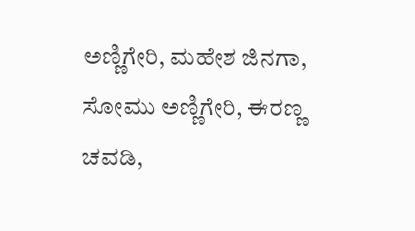ಅಣ್ಣಿಗೇರಿ, ಮಹೇಶ ಜಿನಗಾ, ಸೋಮು ಅಣ್ಣಿಗೇರಿ, ಈರಣ್ಣ ಚವಡಿ,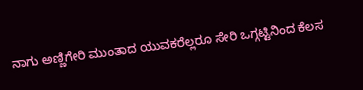ನಾಗು ಅಣ್ಣಿಗೇರಿ ಮುಂತಾದ ಯುವಕರೆಲ್ಲರೂ ಸೇರಿ ಒಗ್ಗಟ್ಟಿನಿಂದ ಕೆಲಸ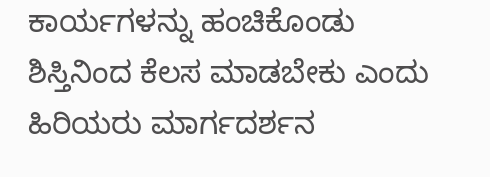ಕಾರ್ಯಗಳನ್ನು ಹಂಚಿಕೊಂಡು ಶಿಸ್ತಿನಿಂದ ಕೆಲಸ ಮಾಡಬೇಕು ಎಂದು ಹಿರಿಯರು ಮಾರ್ಗದರ್ಶನ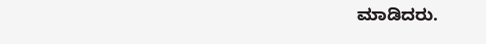ಮಾಡಿದರು.